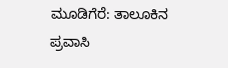ಮೂಡಿಗೆರೆ: ತಾಲೂಕಿನ ಪ್ರವಾಸಿ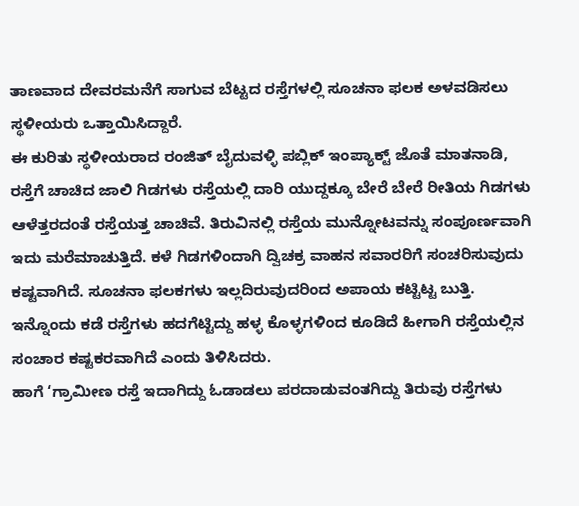ತಾಣವಾದ ದೇವರಮನೆಗೆ ಸಾಗುವ ಬೆಟ್ಟದ ರಸ್ತೆಗಳಲ್ಲಿ ಸೂಚನಾ ಫಲಕ ಅಳವಡಿಸಲು ಸ್ಥಳೀಯರು ಒತ್ತಾಯಿಸಿದ್ದಾರೆ.
ಈ ಕುರಿತು ಸ್ಥಳೀಯರಾದ ರಂಜಿತ್ ಬೈದುವಳ್ಳಿ ಪಬ್ಲಿಕ್ ಇಂಪ್ಯಾಕ್ಟ್ ಜೊತೆ ಮಾತನಾಡಿ, ರಸ್ತೆಗೆ ಚಾಚಿದ ಜಾಲಿ ಗಿಡಗಳು ರಸ್ತೆಯಲ್ಲಿ ದಾರಿ ಯುದ್ದಕ್ಕೂ ಬೇರೆ ಬೇರೆ ರೀತಿಯ ಗಿಡಗಳು ಆಳೆತ್ತರದಂತೆ ರಸ್ತೆಯತ್ತ ಚಾಚಿವೆ. ತಿರುವಿನಲ್ಲಿ ರಸ್ತೆಯ ಮುನ್ನೋಟವನ್ನು ಸಂಪೂರ್ಣವಾಗಿ ಇದು ಮರೆಮಾಚುತ್ತಿದೆ. ಕಳೆ ಗಿಡಗಳಿಂದಾಗಿ ದ್ವಿಚಕ್ರ ವಾಹನ ಸವಾರರಿಗೆ ಸಂಚರಿಸುವುದು ಕಷ್ಟವಾಗಿದೆ. ಸೂಚನಾ ಫಲಕಗಳು ಇಲ್ಲದಿರುವುದರಿಂದ ಅಪಾಯ ಕಟ್ಟಿಟ್ಟ ಬುತ್ತಿ. ಇನ್ನೊಂದು ಕಡೆ ರಸ್ತೆಗಳು ಹದಗೆಟ್ಟಿದ್ದು ಹಳ್ಳ ಕೊಳ್ಳಗಳಿಂದ ಕೂಡಿದೆ ಹೀಗಾಗಿ ರಸ್ತೆಯಲ್ಲಿನ ಸಂಚಾರ ಕಷ್ಟಕರವಾಗಿದೆ ಎಂದು ತಿಳಿಸಿದರು.
ಹಾಗೆ ‘ಗ್ರಾಮೀಣ ರಸ್ತೆ ಇದಾಗಿದ್ದು ಓಡಾಡಲು ಪರದಾಡುವಂತಗಿದ್ದು ತಿರುವು ರಸ್ತೆಗಳು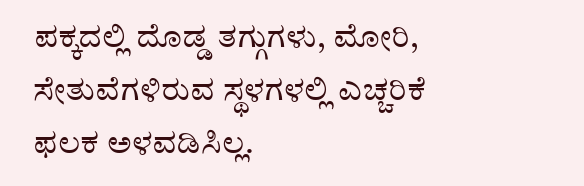ಪಕ್ಕದಲ್ಲಿ ದೊಡ್ಡ ತಗ್ಗುಗಳು, ಮೋರಿ, ಸೇತುವೆಗಳಿರುವ ಸ್ಥಳಗಳಲ್ಲಿ ಎಚ್ಚರಿಕೆ ಫಲಕ ಅಳವಡಿಸಿಲ್ಲ.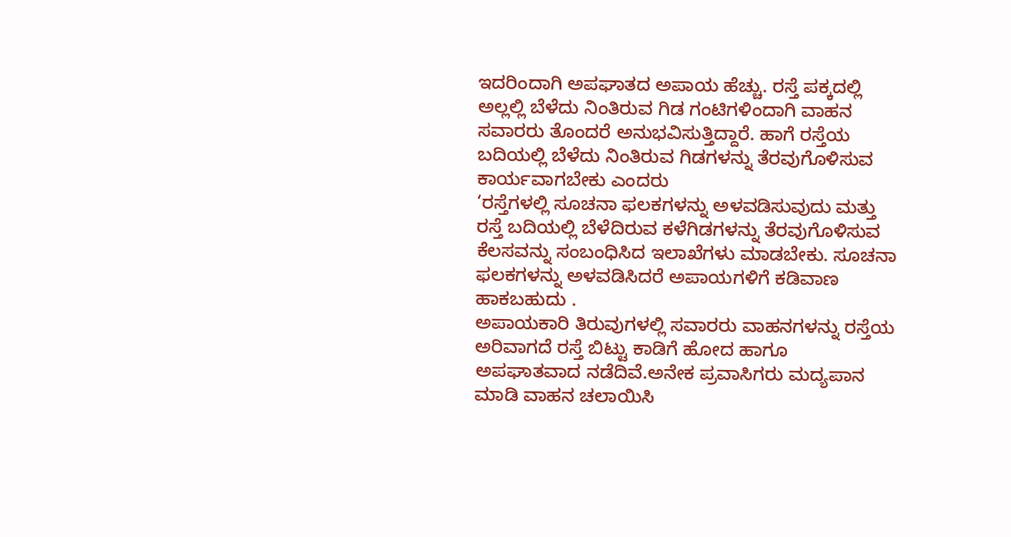ಇದರಿಂದಾಗಿ ಅಪಘಾತದ ಅಪಾಯ ಹೆಚ್ಚು. ರಸ್ತೆ ಪಕ್ಕದಲ್ಲಿ ಅಲ್ಲಲ್ಲಿ ಬೆಳೆದು ನಿಂತಿರುವ ಗಿಡ ಗಂಟಿಗಳಿಂದಾಗಿ ವಾಹನ ಸವಾರರು ತೊಂದರೆ ಅನುಭವಿಸುತ್ತಿದ್ದಾರೆ. ಹಾಗೆ ರಸ್ತೆಯ ಬದಿಯಲ್ಲಿ ಬೆಳೆದು ನಿಂತಿರುವ ಗಿಡಗಳನ್ನು ತೆರವುಗೊಳಿಸುವ ಕಾರ್ಯವಾಗಬೇಕು ಎಂದರು
‘ರಸ್ತೆಗಳಲ್ಲಿ ಸೂಚನಾ ಫಲಕಗಳನ್ನು ಅಳವಡಿಸುವುದು ಮತ್ತು ರಸ್ತೆ ಬದಿಯಲ್ಲಿ ಬೆಳೆದಿರುವ ಕಳೆಗಿಡಗಳನ್ನು ತೆರವುಗೊಳಿಸುವ ಕೆಲಸವನ್ನು ಸಂಬಂಧಿಸಿದ ಇಲಾಖೆಗಳು ಮಾಡಬೇಕು. ಸೂಚನಾ ಫಲಕಗಳನ್ನು ಅಳವಡಿಸಿದರೆ ಅಪಾಯಗಳಿಗೆ ಕಡಿವಾಣ ಹಾಕಬಹುದು .
ಅಪಾಯಕಾರಿ ತಿರುವುಗಳಲ್ಲಿ ಸವಾರರು ವಾಹನಗಳನ್ನು ರಸ್ತೆಯ ಅರಿವಾಗದೆ ರಸ್ತೆ ಬಿಟ್ಟು ಕಾಡಿಗೆ ಹೋದ ಹಾಗೂ ಅಪಘಾತವಾದ ನಡೆದಿವೆ.ಅನೇಕ ಪ್ರವಾಸಿಗರು ಮದ್ಯಪಾನ ಮಾಡಿ ವಾಹನ ಚಲಾಯಿಸಿ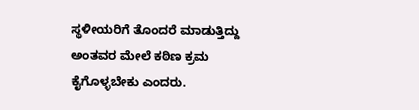ಸ್ಥಳೀಯರಿಗೆ ತೊಂದರೆ ಮಾಡುತ್ತಿದ್ದು ಅಂತವರ ಮೇಲೆ ಕಠಿಣ ಕ್ರಮ ಕೈಗೊಳ್ಳಬೇಕು ಎಂದರು.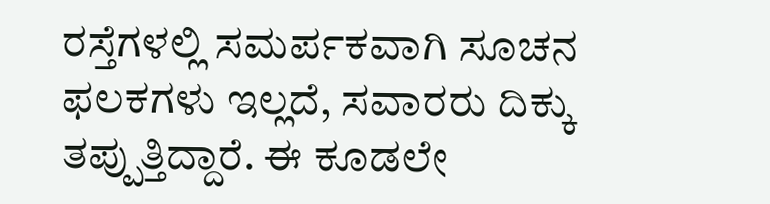ರಸ್ತೆಗಳಲ್ಲಿ ಸಮರ್ಪಕವಾಗಿ ಸೂಚನ ಫಲಕಗಳು ಇಲ್ಲದೆ, ಸವಾರರು ದಿಕ್ಕು ತಪ್ಪುತ್ತಿದ್ದಾರೆ. ಈ ಕೂಡಲೇ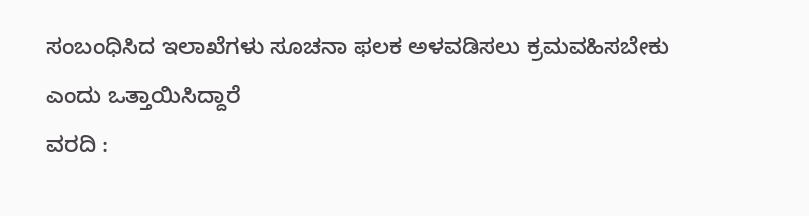ಸಂಬಂಧಿಸಿದ ಇಲಾಖೆಗಳು ಸೂಚನಾ ಫಲಕ ಅಳವಡಿಸಲು ಕ್ರಮವಹಿಸಬೇಕು ಎಂದು ಒತ್ತಾಯಿಸಿದ್ದಾರೆ
ವರದಿ :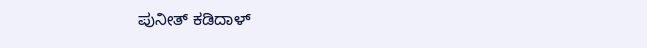ಪುನೀತ್ ಕಡಿದಾಳ್